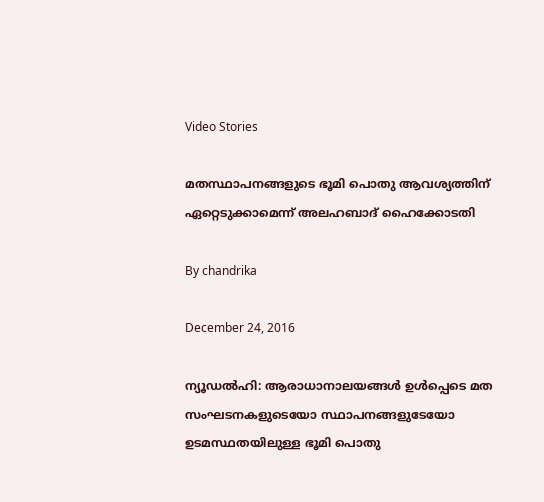Video Stories

മതസ്ഥാപനങ്ങളുടെ ഭൂമി പൊതു ആവശ്യത്തിന് ഏറ്റെടുക്കാമെന്ന് അലഹബാദ് ഹൈക്കോടതി

By chandrika

December 24, 2016

ന്യൂഡല്‍ഹി: ആരാധാനാലയങ്ങള്‍ ഉള്‍പ്പെടെ മത സംഘടനകളുടെയോ സ്ഥാപനങ്ങളുടേയോ ഉടമസ്ഥതയിലുള്ള ഭൂമി പൊതു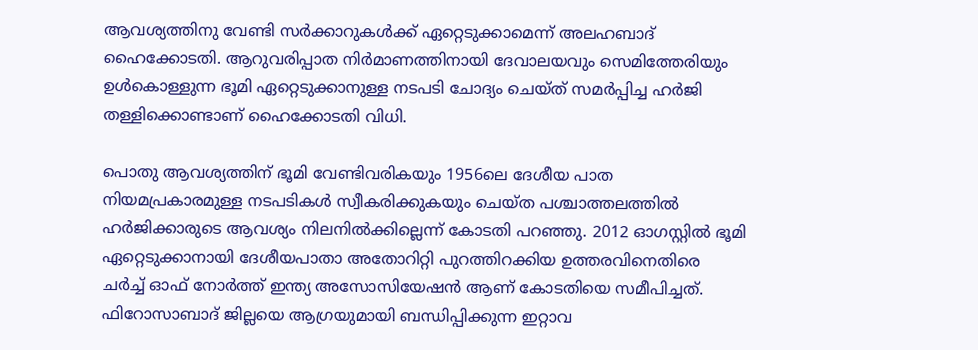ആവശ്യത്തിനു വേണ്ടി സര്‍ക്കാറുകള്‍ക്ക് ഏറ്റെടുക്കാമെന്ന് അലഹബാദ് ഹൈക്കോടതി. ആറുവരിപ്പാത നിര്‍മാണത്തിനായി ദേവാലയവും സെമിത്തേരിയും ഉള്‍കൊള്ളുന്ന ഭൂമി ഏറ്റെടുക്കാനുള്ള നടപടി ചോദ്യം ചെയ്ത് സമര്‍പ്പിച്ച ഹര്‍ജി തള്ളിക്കൊണ്ടാണ് ഹൈക്കോടതി വിധി.

പൊതു ആവശ്യത്തിന് ഭൂമി വേണ്ടിവരികയും 1956ലെ ദേശീയ പാത നിയമപ്രകാരമുള്ള നടപടികള്‍ സ്വീകരിക്കുകയും ചെയ്ത പശ്ചാത്തലത്തില്‍ ഹര്‍ജിക്കാരുടെ ആവശ്യം നിലനില്‍ക്കില്ലെന്ന് കോടതി പറഞ്ഞു. 2012 ഓഗസ്റ്റില്‍ ഭൂമി ഏറ്റെടുക്കാനായി ദേശീയപാതാ അതോറിറ്റി പുറത്തിറക്കിയ ഉത്തരവിനെതിരെ ചര്‍ച്ച് ഓഫ് നോര്‍ത്ത് ഇന്ത്യ അസോസിയേഷന്‍ ആണ് കോടതിയെ സമീപിച്ചത്. ഫിറോസാബാദ് ജില്ലയെ ആഗ്രയുമായി ബന്ധിപ്പിക്കുന്ന ഇറ്റാവ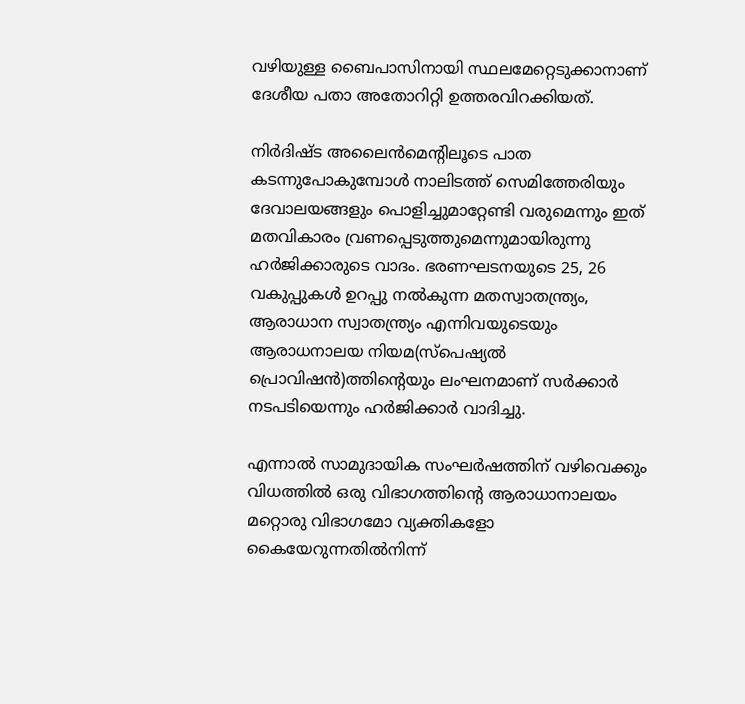വഴിയുള്ള ബൈപാസിനായി സ്ഥലമേറ്റെടുക്കാനാണ് ദേശീയ പതാ അതോറിറ്റി ഉത്തരവിറക്കിയത്.

നിര്‍ദിഷ്ട അലൈന്‍മെന്റിലൂടെ പാത കടന്നുപോകുമ്പോള്‍ നാലിടത്ത് സെമിത്തേരിയും ദേവാലയങ്ങളും പൊളിച്ചുമാറ്റേണ്ടി വരുമെന്നും ഇത് മതവികാരം വ്രണപ്പെടുത്തുമെന്നുമായിരുന്നു ഹര്‍ജിക്കാരുടെ വാദം. ഭരണഘടനയുടെ 25, 26 വകുപ്പുകള്‍ ഉറപ്പു നല്‍കുന്ന മതസ്വാതന്ത്ര്യം, ആരാധാന സ്വാതന്ത്ര്യം എന്നിവയുടെയും ആരാധനാലയ നിയമ(സ്‌പെഷ്യല്‍ പ്രൊവിഷന്‍)ത്തിന്റെയും ലംഘനമാണ് സര്‍ക്കാര്‍ നടപടിയെന്നും ഹര്‍ജിക്കാര്‍ വാദിച്ചു.

എന്നാല്‍ സാമുദായിക സംഘര്‍ഷത്തിന് വഴിവെക്കും വിധത്തില്‍ ഒരു വിഭാഗത്തിന്റെ ആരാധാനാലയം മറ്റൊരു വിഭാഗമോ വ്യക്തികളോ കൈയേറുന്നതില്‍നിന്ന്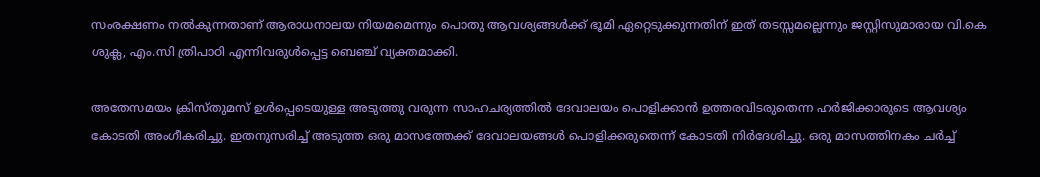സംരക്ഷണം നല്‍കുന്നതാണ് ആരാധനാലയ നിയമമെന്നും പൊതു ആവശ്യങ്ങള്‍ക്ക് ഭൂമി ഏറ്റെടുക്കുന്നതിന് ഇത് തടസ്സമല്ലെന്നും ജസ്റ്റിസുമാരായ വി.കെ ശുക്ല, എം.സി ത്രിപാഠി എന്നിവരുള്‍പ്പെട്ട ബെഞ്ച് വ്യക്തമാക്കി.

അതേസമയം ക്രിസ്തുമസ് ഉള്‍പ്പെടെയുള്ള അടുത്തു വരുന്ന സാഹചര്യത്തില്‍ ദേവാലയം പൊളിക്കാന്‍ ഉത്തരവിടരുതെന്ന ഹര്‍ജിക്കാരുടെ ആവശ്യം കോടതി അംഗീകരിച്ചു. ഇതനുസരിച്ച് അടുത്ത ഒരു മാസത്തേക്ക് ദേവാലയങ്ങള്‍ പൊളിക്കരുതെന്ന് കോടതി നിര്‍ദേശിച്ചു. ഒരു മാസത്തിനകം ചര്‍ച്ച്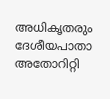അധികൃതരും ദേശീയപാതാ അതോറിറ്റി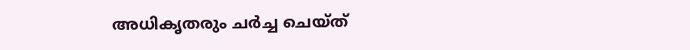അധികൃതരും ചര്‍ച്ച ചെയ്ത്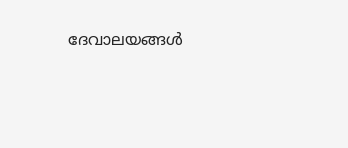ദേവാലയങ്ങള്‍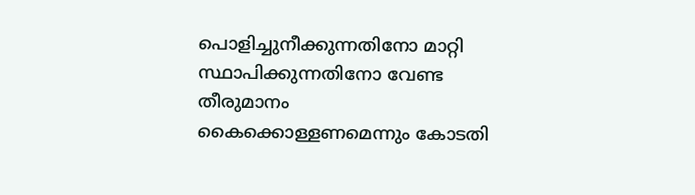പൊളിച്ചുനീക്കുന്നതിനോ മാറ്റി സ്ഥാപിക്കുന്നതിനോ വേണ്ട തീരുമാനം കൈക്കൊള്ളണമെന്നും കോടതി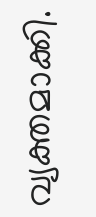വ്യക്തമാക്കി.